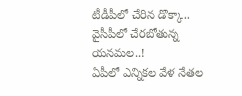టీడీపీలో చేరిన డొక్కా.. వైసీపీలో చేరబోతున్న యనమల..!
ఏపీలో ఎన్నికల వేళ నేతల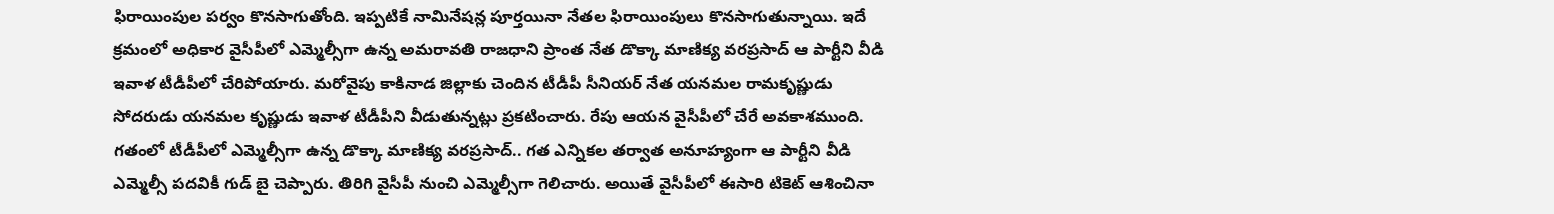ఫిరాయింపుల పర్వం కొనసాగుతోంది. ఇప్పటికే నామినేషన్ల పూర్తయినా నేతల ఫిరాయింపులు కొనసాగుతున్నాయి. ఇదే క్రమంలో అధికార వైసీపీలో ఎమ్మెల్సీగా ఉన్న అమరావతి రాజధాని ప్రాంత నేత డొక్కా మాణిక్య వరప్రసాద్ ఆ పార్టీని వీడి ఇవాళ టీడీపీలో చేరిపోయారు. మరోవైపు కాకినాడ జిల్లాకు చెందిన టీడీపీ సీనియర్ నేత యనమల రామకృష్ణుడు సోదరుడు యనమల కృష్ణుడు ఇవాళ టీడీపీని వీడుతున్నట్లు ప్రకటించారు. రేపు ఆయన వైసీపీలో చేరే అవకాశముంది.
గతంలో టీడీపీలో ఎమ్మెల్సీగా ఉన్న డొక్కా మాణిక్య వరప్రసాద్.. గత ఎన్నికల తర్వాత అనూహ్యంగా ఆ పార్టీని వీడి ఎమ్మెల్సీ పదవికీ గుడ్ బై చెప్పారు. తిరిగి వైసీపీ నుంచి ఎమ్మెల్సీగా గెలిచారు. అయితే వైసీపీలో ఈసారి టికెట్ ఆశించినా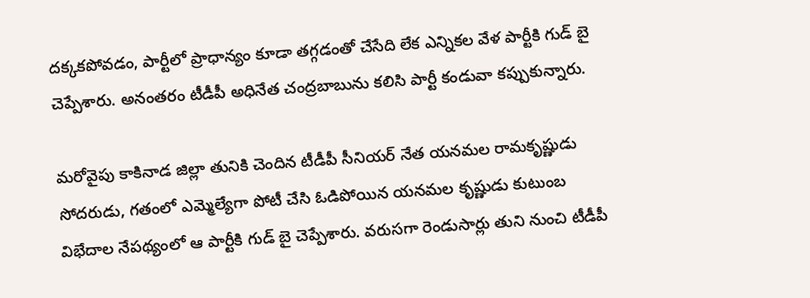దక్కకపోవడం, పార్టీలో ప్రాధాన్యం కూడా తగ్గడంతో చేసేది లేక ఎన్నికల వేళ పార్టీకి గుడ్ బై చెప్పేశారు. అనంతరం టీడీపీ అధినేత చంద్రబాబును కలిసి పార్టీ కండువా కప్పుకున్నారు.

మరోవైపు కాకినాడ జిల్లా తునికి చెందిన టీడీపీ సీనియర్ నేత యనమల రామకృష్ణుడు సోదరుడు, గతంలో ఎమ్మెల్యేగా పోటీ చేసి ఓడిపోయిన యనమల కృష్ణుడు కుటుంబ విభేదాల నేపథ్యంలో ఆ పార్టీకి గుడ్ బై చెప్పేశారు. వరుసగా రెండుసార్లు తుని నుంచి టీడీపీ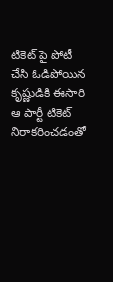టికెట్ పై పోటీ చేసి ఓడిపోయిన కృష్ణుడికి ఈసారి ఆ పార్టీ టికెట్ నిరాకరించడంతో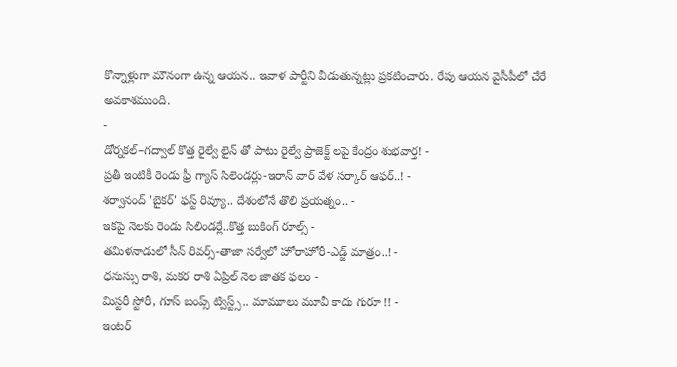కొన్నాళ్లుగా మౌనంగా ఉన్న ఆయన.. ఇవాళ పార్టీని వీడుతున్నట్లు ప్రకటించారు. రేపు ఆయన వైసీపీలో చేరే అవకాశముంది.
-
డోర్నకల్–గద్వాల్ కొత్త రైల్వే లైన్ తో పాటు రైల్వే ప్రాజెక్ట్ లపై కేంద్రం శుభవార్త! -
ప్రతీ ఇంటికీ రెండు ఫ్రీ గ్యాస్ సిలెండర్లు-ఇరాన్ వార్ వేళ సర్కార్ ఆఫర్..! -
శర్వానంద్ 'బైకర్' ఫస్ట్ రివ్యూ.. దేశంలోనే తొలి ప్రయత్నం.. -
ఇకపై నెలకు రెండు సిలిండర్లే..కొత్త బుకింగ్ రూల్స్ -
తమిళనాడులో సీన్ రివర్స్-తాజా సర్వేలో హోరాహోరీ-ఎడ్జ్ మాత్రం..! -
ధనుస్సు రాశి, మకర రాశి ఏప్రిల్ నెల జాతక ఫలం -
మిస్టరీ స్టోరీ, గూస్ బంప్స్ ట్విస్ట్స్.. మామూలు మూవీ కాదు గురూ !! -
ఇంటర్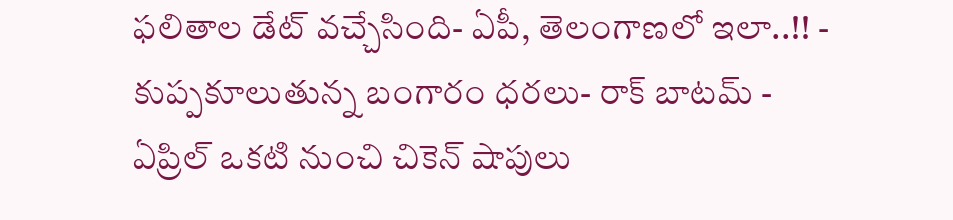ఫలితాల డేట్ వచ్చేసింది- ఏపీ, తెలంగాణలో ఇలా..!! -
కుప్పకూలుతున్న బంగారం ధరలు- రాక్ బాటమ్ -
ఏప్రిల్ ఒకటి నుంచి చికెన్ షాపులు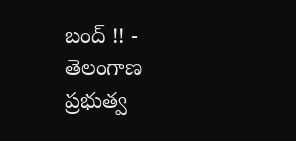బంద్ !! -
తెలంగాణ ప్రభుత్వ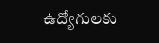ఉద్యోగులకు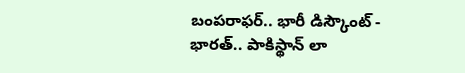బంపరాఫర్.. భారీ డిస్కౌంట్ -
భారత్.. పాకిస్థాన్ లా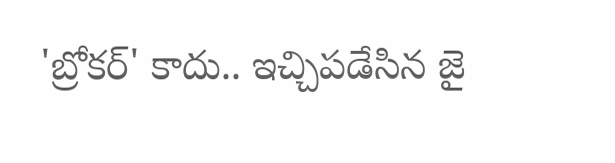'బ్రోకర్' కాదు.. ఇచ్చిపడేసిన జై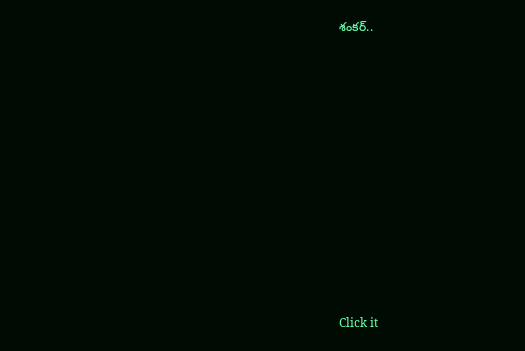శంకర్..












Click it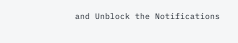and Unblock the Notifications